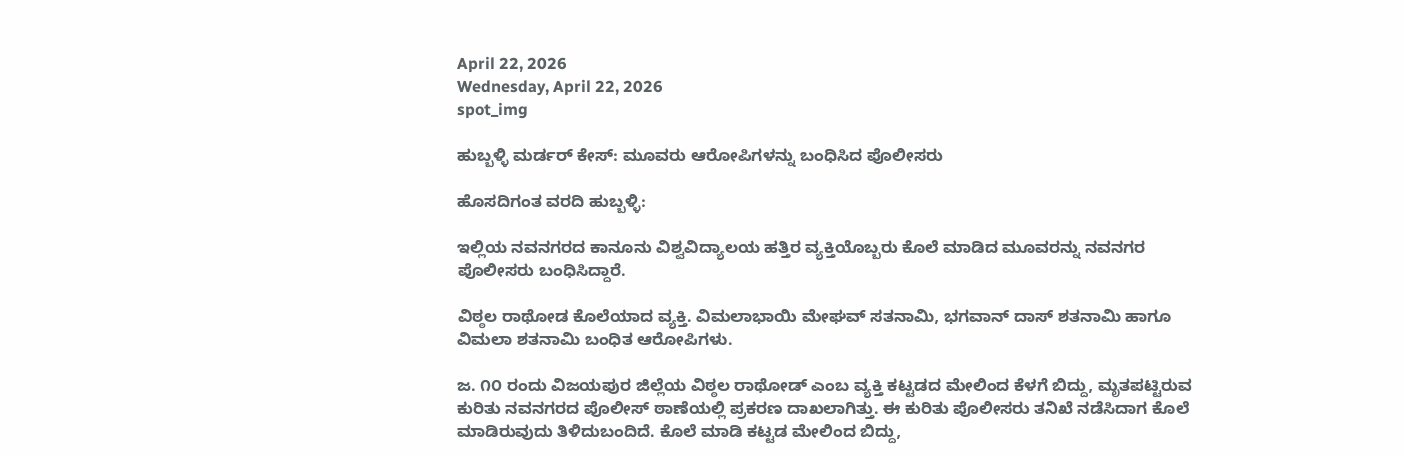April 22, 2026
Wednesday, April 22, 2026
spot_img

ಹುಬ್ಬಳ್ಳಿ ಮರ್ಡರ್‌ ಕೇಸ್‌: ಮೂವರು ಆರೋಪಿಗಳನ್ನು ಬಂಧಿಸಿದ ಪೊಲೀಸರು

ಹೊಸದಿಗಂತ ವರದಿ ಹುಬ್ಬಳ್ಳಿ:

ಇಲ್ಲಿಯ ನವನಗರದ ಕಾನೂನು‌ ವಿಶ್ವವಿದ್ಯಾಲಯ ಹತ್ತಿರ ವ್ಯಕ್ತಿಯೊಬ್ಬರು ಕೊಲೆ‌ ಮಾಡಿದ ಮೂವರನ್ನು ನವನಗರ ಪೊಲೀಸರು ಬಂಧಿಸಿದ್ದಾರೆ.

ವಿಠ್ಠಲ ರಾಥೋಡ ಕೊಲೆಯಾದ ವ್ಯಕ್ತಿ. ವಿಮಲಾಭಾಯಿ ಮೇಘವ್ ಸತನಾಮಿ, ಭಗವಾನ್ ದಾಸ್ ಶತನಾಮಿ ಹಾಗೂ ವಿಮಲಾ‌ ಶತನಾಮಿ ಬಂಧಿತ ಆರೋಪಿಗಳು.

ಜ. ೧೦ ರಂದು ವಿಜಯಪುರ ಜಿಲ್ಲೆಯ ವಿಠ್ಠಲ ರಾಥೋಡ್ ಎಂಬ ವ್ಯಕ್ತಿ ಕಟ್ಟಡದ ಮೇಲಿಂದ ಕೆಳಗೆ ಬಿದ್ದು, ಮೃತಪಟ್ಟಿರುವ ಕುರಿತು ನವನಗರದ ಪೊಲೀಸ್ ಠಾಣೆಯಲ್ಲಿ ಪ್ರಕರಣ ದಾಖಲಾಗಿತ್ತು. ಈ ಕುರಿತು ಪೊಲೀಸರು ತನಿಖೆ ನಡೆಸಿದಾಗ ಕೊಲೆ ಮಾಡಿರುವುದು ತಿಳಿದುಬಂದಿದೆ. ಕೊಲೆ ಮಾಡಿ ಕಟ್ಟಡ ಮೇಲಿಂದ ಬಿದ್ದು,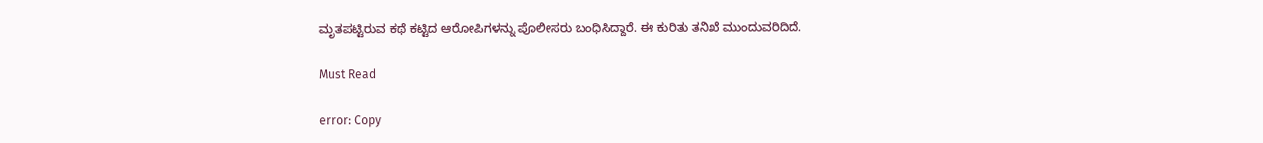ಮೃತಪಟ್ಟಿರುವ ಕಥೆ ಕಟ್ಟಿದ ಆರೋಪಿಗಳನ್ನು ಪೊಲೀಸರು ಬಂಧಿಸಿದ್ದಾರೆ. ಈ ಕುರಿತು ತನಿಖೆ ಮುಂದುವರಿದಿದೆ.

Must Read

error: Copy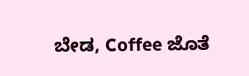ಬೇಡ, Coffee ಜೊತೆ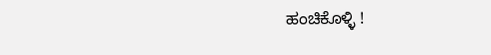ಹಂಚಿಕೊಳ್ಳಿ !